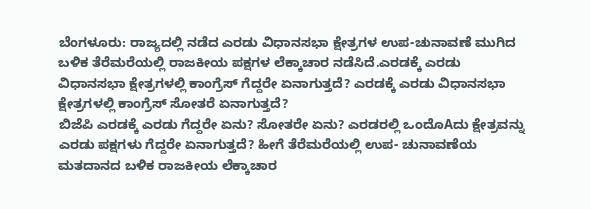ಬೆಂಗಳೂರು: ರಾಜ್ಯದಲ್ಲಿ ನಡೆದ ಎರಡು ವಿಧಾನಸಭಾ ಕ್ಷೇತ್ರಗಳ ಉಪ-ಚುನಾವಣೆ ಮುಗಿದ ಬಳಿಕ ತೆರೆಮರೆಯಲ್ಲಿ ರಾಜಕೀಯ ಪಕ್ಷಗಳ ಲೆಕ್ಕಾಚಾರ ನಡೆಸಿದೆ.ಎರಡಕ್ಕೆ ಎರಡು ವಿಧಾನಸಭಾ ಕ್ಷೇತ್ರಗಳಲ್ಲಿ ಕಾಂಗ್ರೆಸ್ ಗೆದ್ದರೇ ಏನಾಗುತ್ತದೆ? ಎರಡಕ್ಕೆ ಎರಡು ವಿಧಾನಸಭಾ ಕ್ಷೇತ್ರಗಳಲ್ಲಿ ಕಾಂಗ್ರೆಸ್ ಸೋತರೆ ಏನಾಗುತ್ತದೆ?
ಬಿಜೆಪಿ ಎರಡಕ್ಕೆ ಎರಡು ಗೆದ್ದರೇ ಏನು? ಸೋತರೇ ಏನು? ಎರಡರಲ್ಲಿ ಒಂದೊAದು ಕ್ಷೇತ್ರವನ್ನು ಎರಡು ಪಕ್ಷಗಳು ಗೆದ್ದರೇ ಏನಾಗುತ್ತದೆ? ಹೀಗೆ ತೆರೆಮರೆಯಲ್ಲಿ ಉಪ- ಚುನಾವಣೆಯ ಮತದಾನದ ಬಳಿಕ ರಾಜಕೀಯ ಲೆಕ್ಕಾಚಾರ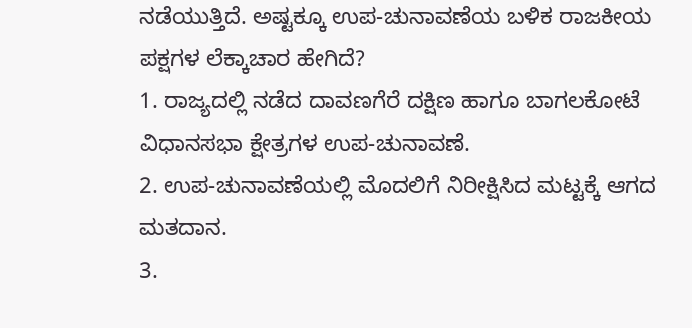ನಡೆಯುತ್ತಿದೆ. ಅಷ್ಟಕ್ಕೂ ಉಪ-ಚುನಾವಣೆಯ ಬಳಿಕ ರಾಜಕೀಯ ಪಕ್ಷಗಳ ಲೆಕ್ಕಾಚಾರ ಹೇಗಿದೆ?
1. ರಾಜ್ಯದಲ್ಲಿ ನಡೆದ ದಾವಣಗೆರೆ ದಕ್ಷಿಣ ಹಾಗೂ ಬಾಗಲಕೋಟೆ ವಿಧಾನಸಭಾ ಕ್ಷೇತ್ರಗಳ ಉಪ-ಚುನಾವಣೆ.
2. ಉಪ-ಚುನಾವಣೆಯಲ್ಲಿ ಮೊದಲಿಗೆ ನಿರೀಕ್ಷಿಸಿದ ಮಟ್ಟಕ್ಕೆ ಆಗದ ಮತದಾನ.
3.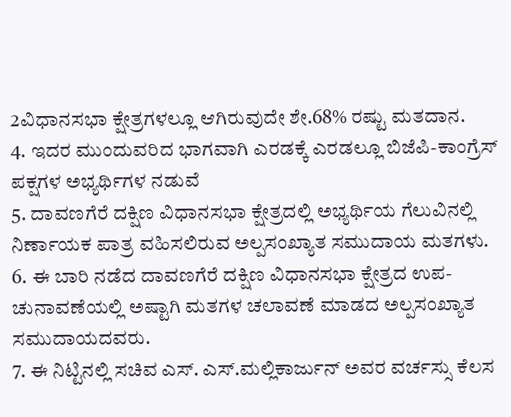2ವಿಧಾನಸಭಾ ಕ್ಷೇತ್ರಗಳಲ್ಲೂ ಆಗಿರುವುದೇ ಶೇ.68% ರಷ್ಟು ಮತದಾನ.
4. ಇದರ ಮುಂದುವರಿದ ಭಾಗವಾಗಿ ಎರಡಕ್ಕೆ ಎರಡಲ್ಲೂ ಬಿಜೆಪಿ-ಕಾಂಗ್ರೆಸ್ ಪಕ್ಷಗಳ ಅಭ್ಯರ್ಥಿಗಳ ನಡುವೆ
5. ದಾವಣಗೆರೆ ದಕ್ಷಿಣ ವಿಧಾನಸಭಾ ಕ್ಷೇತ್ರದಲ್ಲಿ ಅಭ್ಯರ್ಥಿಯ ಗೆಲುವಿನಲ್ಲಿ ನಿರ್ಣಾಯಕ ಪಾತ್ರ ವಹಿಸಲಿರುವ ಅಲ್ಪಸಂಖ್ಯಾತ ಸಮುದಾಯ ಮತಗಳು.
6. ಈ ಬಾರಿ ನಡೆದ ದಾವಣಗೆರೆ ದಕ್ಷಿಣ ವಿಧಾನಸಭಾ ಕ್ಷೇತ್ರದ ಉಪ-ಚುನಾವಣೆಯಲ್ಲಿ ಅಷ್ಟಾಗಿ ಮತಗಳ ಚಲಾವಣೆ ಮಾಡದ ಅಲ್ಪಸಂಖ್ಯಾತ ಸಮುದಾಯದವರು.
7. ಈ ನಿಟ್ಟಿನಲ್ಲಿ ಸಚಿವ ಎಸ್. ಎಸ್.ಮಲ್ಲಿಕಾರ್ಜುನ್ ಅವರ ವರ್ಚಸ್ಸು ಕೆಲಸ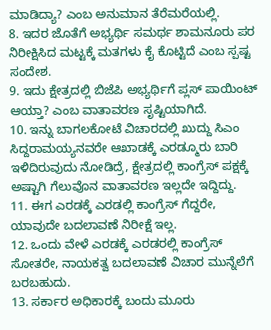ಮಾಡಿದ್ಯಾ? ಎಂಬ ಅನುಮಾನ ತೆರೆಮರೆಯಲ್ಲಿ.
8. ಇದರ ಜೊತೆಗೆ ಅಭ್ಯರ್ಥಿ ಸಮರ್ಥ ಶಾಮನೂರು ಪರ ನಿರೀಕ್ಷಿಸಿದ ಮಟ್ಟಕ್ಕೆ ಮತಗಳು ಕೈ ಕೊಟ್ಟಿದೆ ಎಂಬ ಸ್ಪಷ್ಟ ಸಂದೇಶ.
9. ಇದು ಕ್ಷೇತ್ರದಲ್ಲಿ ಬಿಜೆಪಿ ಅಭ್ಯರ್ಥಿಗೆ ಪ್ಲಸ್ ಪಾಯಿಂಟ್ ಆಯ್ತಾ? ಎಂಬ ವಾತಾವರಣ ಸೃಷ್ಟಿಯಾಗಿದೆ.
10. ಇನ್ನು ಬಾಗಲಕೋಟೆ ವಿಚಾರದಲ್ಲಿ ಖುದ್ದು ಸಿಎಂ ಸಿದ್ದರಾಮಯ್ಯನವರೇ ಆಖಾಡಕ್ಕೆ ಎರಡ್ಮೂರು ಬಾರಿ ಇಳಿದಿರುವುದು ನೋಡಿದ್ರೆ, ಕ್ಷೇತ್ರದಲ್ಲಿ ಕಾಂಗ್ರೆಸ್ ಪಕ್ಷಕ್ಕೆ ಅಷ್ಟಾಗಿ ಗೆಲುವೊನ ವಾತಾವರಣ ಇಲ್ಲದೇ ಇದ್ದಿದ್ದು.
11. ಈಗ ಎರಡಕ್ಕೆ ಎರಡಲ್ಲಿ ಕಾಂಗ್ರೆಸ್ ಗೆದ್ದರೇ, ಯಾವುದೇ ಬದಲಾವಣೆ ನಿರೀಕ್ಷೆ ಇಲ್ಲ.
12. ಒಂದು ವೇಳೆ ಎರಡಕ್ಕೆ ಎರಡರಲ್ಲಿ ಕಾಂಗ್ರೆಸ್ ಸೋತರೇ, ನಾಯಕತ್ವ ಬದಲಾವಣೆ ವಿಚಾರ ಮುನ್ನೆಲೆಗೆ ಬರಬಹುದು.
13. ಸರ್ಕಾರ ಅಧಿಕಾರಕ್ಕೆ ಬಂದು ಮೂರು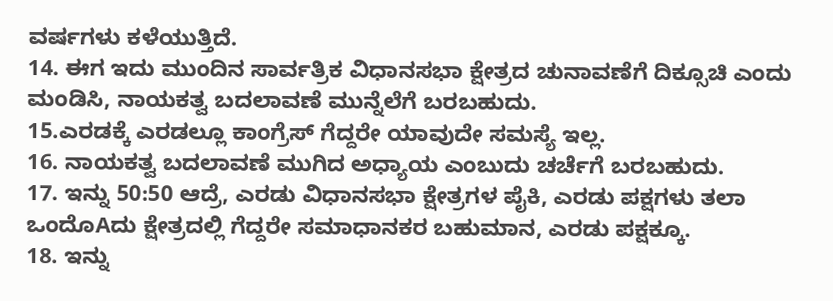ವರ್ಷಗಳು ಕಳೆಯುತ್ತಿದೆ.
14. ಈಗ ಇದು ಮುಂದಿನ ಸಾರ್ವತ್ರಿಕ ವಿಧಾನಸಭಾ ಕ್ಷೇತ್ರದ ಚುನಾವಣೆಗೆ ದಿಕ್ಸೂಚಿ ಎಂದು ಮಂಡಿಸಿ, ನಾಯಕತ್ವ ಬದಲಾವಣೆ ಮುನ್ನೆಲೆಗೆ ಬರಬಹುದು.
15.ಎರಡಕ್ಕೆ ಎರಡಲ್ಲೂ ಕಾಂಗ್ರೆಸ್ ಗೆದ್ದರೇ ಯಾವುದೇ ಸಮಸ್ಯೆ ಇಲ್ಲ.
16. ನಾಯಕತ್ವ ಬದಲಾವಣೆ ಮುಗಿದ ಅಧ್ಯಾಯ ಎಂಬುದು ಚರ್ಚೆಗೆ ಬರಬಹುದು.
17. ಇನ್ನು 50:50 ಆದ್ರೆ, ಎರಡು ವಿಧಾನಸಭಾ ಕ್ಷೇತ್ರಗಳ ಪೈಕಿ, ಎರಡು ಪಕ್ಷಗಳು ತಲಾ ಒಂದೊAದು ಕ್ಷೇತ್ರದಲ್ಲಿ ಗೆದ್ದರೇ ಸಮಾಧಾನಕರ ಬಹುಮಾನ, ಎರಡು ಪಕ್ಷಕ್ಕೂ.
18. ಇನ್ನು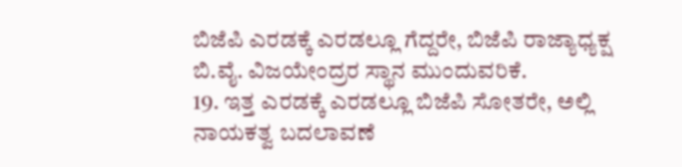ಬಿಜೆಪಿ ಎರಡಕ್ಕೆ ಎರಡಲ್ಲೂ ಗೆದ್ದರೇ, ಬಿಜೆಪಿ ರಾಜ್ಯಾಧ್ಯಕ್ಷ ಬಿ.ವೈ. ವಿಜಯೇಂದ್ರರ ಸ್ಥಾನ ಮುಂದುವರಿಕೆ.
19. ಇತ್ತ ಎರಡಕ್ಕೆ ಎರಡಲ್ಲೂ ಬಿಜೆಪಿ ಸೋತರೇ, ಅಲ್ಲಿ ನಾಯಕತ್ವ ಬದಲಾವಣೆ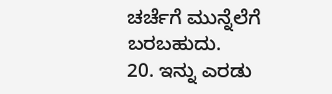ಚರ್ಚೆಗೆ ಮುನ್ನೆಲೆಗೆ ಬರಬಹುದು.
20. ಇನ್ನು ಎರಡು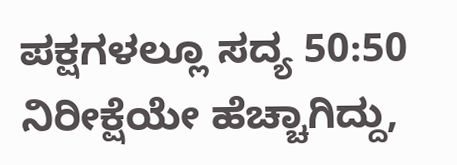ಪಕ್ಷಗಳಲ್ಲೂ ಸದ್ಯ 50:50 ನಿರೀಕ್ಷೆಯೇ ಹೆಚ್ಚಾಗಿದ್ದು,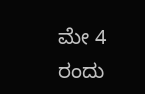ಮೇ 4 ರಂದು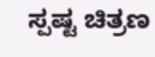ಸ್ಪಷ್ಟ ಚಿತ್ರಣ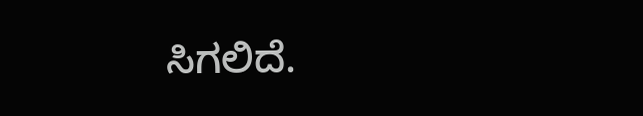ಸಿಗಲಿದೆ.